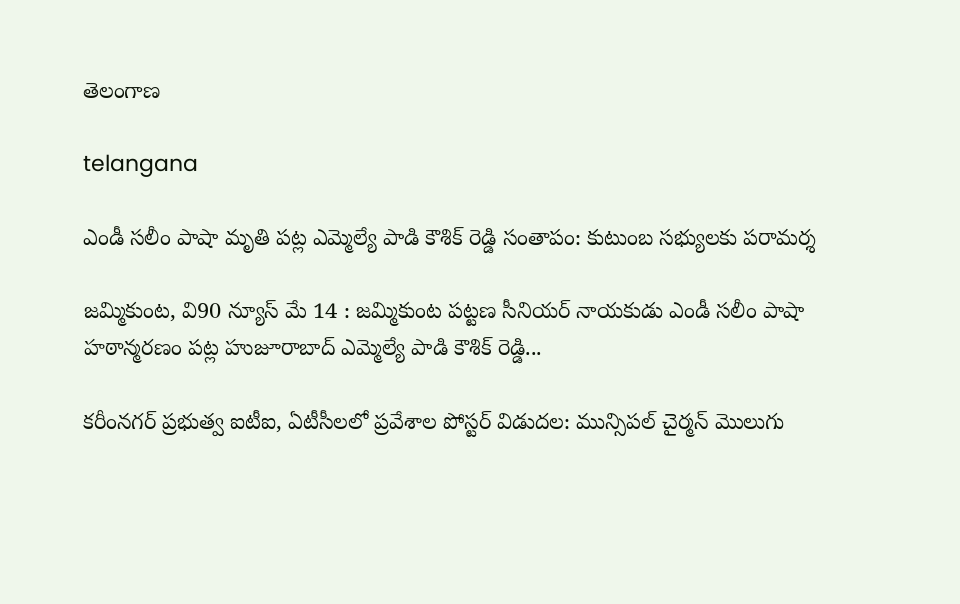తెలంగాణ

telangana

ఎండీ సలీం పాషా మృతి పట్ల ఎమ్మెల్యే పాడి కౌశిక్ రెడ్డి సంతాపం: కుటుంబ సభ్యులకు పరామర్శ

జమ్మికుంట, వి90 న్యూస్ మే 14 : జమ్మికుంట పట్టణ సీనియర్ నాయకుడు ఎండీ సలీం పాషా హఠాన్మరణం పట్ల హుజూరాబాద్ ఎమ్మెల్యే పాడి కౌశిక్ రెడ్డి...

కరీంనగర్ ప్రభుత్వ ఐటీఐ, ఏటీసీలలో ప్రవేశాల పోస్టర్ విడుదల: మున్సిపల్ చైర్మన్ మొలుగు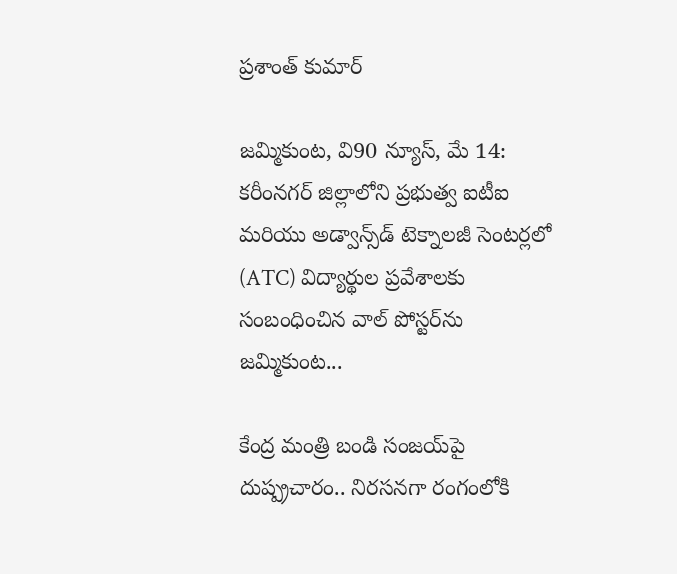ప్రశాంత్ కుమార్

జమ్మికుంట, వి90 న్యూస్, మే 14: కరీంనగర్ జిల్లాలోని ప్రభుత్వ ఐటీఐ మరియు అడ్వాన్స్‌డ్ టెక్నాలజీ సెంటర్లలో (ATC) విద్యార్థుల ప్రవేశాలకు సంబంధించిన వాల్ పోస్టర్‌ను జమ్మికుంట...

కేంద్ర మంత్రి బండి సంజయ్‌పై దుష్ప్రచారం.. నిరసనగా రంగంలోకి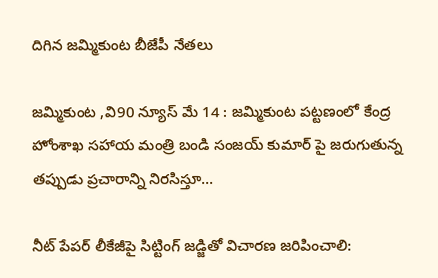దిగిన జమ్మికుంట బీజేపీ నేతలు

జమ్మికుంట ,వి90 న్యూస్ మే 14 : జమ్మికుంట పట్టణంలో కేంద్ర హోంశాఖ సహాయ మంత్రి బండి సంజయ్ కుమార్ పై జరుగుతున్న తప్పుడు ప్రచారాన్ని నిరసిస్తూ...

నీట్ పేపర్ లీకేజీపై సిట్టింగ్ జడ్జితో విచారణ జరిపించాలి: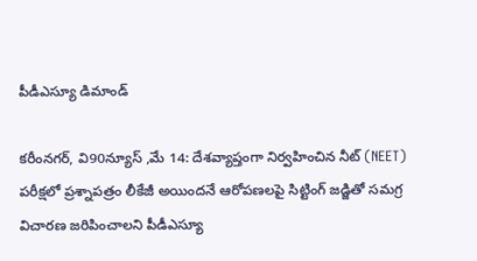పీడీఎస్యూ డిమాండ్

కరీంనగర్, వి90న్యూస్ ,మే 14: దేశవ్యాప్తంగా నిర్వహించిన నీట్ (NEET) పరీక్షలో ప్రశ్నాపత్రం లీకేజీ అయిందనే ఆరోపణలపై సిట్టింగ్ జడ్జితో సమగ్ర విచారణ జరిపించాలని పీడీఎస్యూ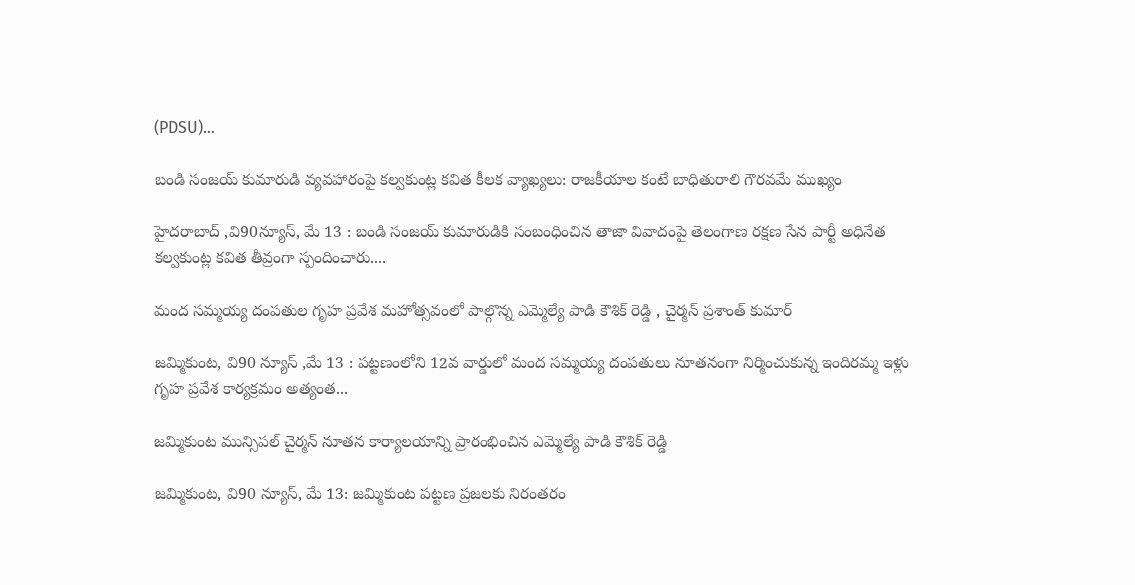(PDSU)...

బండి సంజయ్ కుమారుడి వ్యవహారంపై కల్వకుంట్ల కవిత కీలక వ్యాఖ్యలు: రాజకీయాల కంటే బాధితురాలి గౌరవమే ముఖ్యం

హైదరాబాద్ ,వి90న్యూస్, మే 13 : బండి సంజయ్ కుమారుడికి సంబంధించిన తాజా వివాదంపై తెలంగాణ రక్షణ సేన పార్టీ అధినేత కల్వకుంట్ల కవిత తీవ్రంగా స్పందించారు....

మంద సమ్మయ్య దంపతుల గృహ ప్రవేశ మహోత్సవంలో పాల్గొన్న ఎమ్మెల్యే పాడి కౌశిక్ రెడ్డి , చైర్మన్ ప్రశాంత్ కుమార్

జమ్మికుంట, వి90 న్యూస్ ,మే 13 : పట్టణంలోని 12వ వార్డులో మంద సమ్మయ్య దంపతులు నూతనంగా నిర్మించుకున్న ఇందిరమ్మ ఇళ్లు గృహ ప్రవేశ కార్యక్రమం అత్యంత...

జమ్మికుంట మున్సిపల్ చైర్మన్ నూతన కార్యాలయాన్ని ప్రారంభించిన ఎమ్మెల్యే పాడి కౌశిక్ రెడ్డి

జమ్మికుంట, వి90 న్యూస్, మే 13: జమ్మికుంట పట్టణ ప్రజలకు నిరంతరం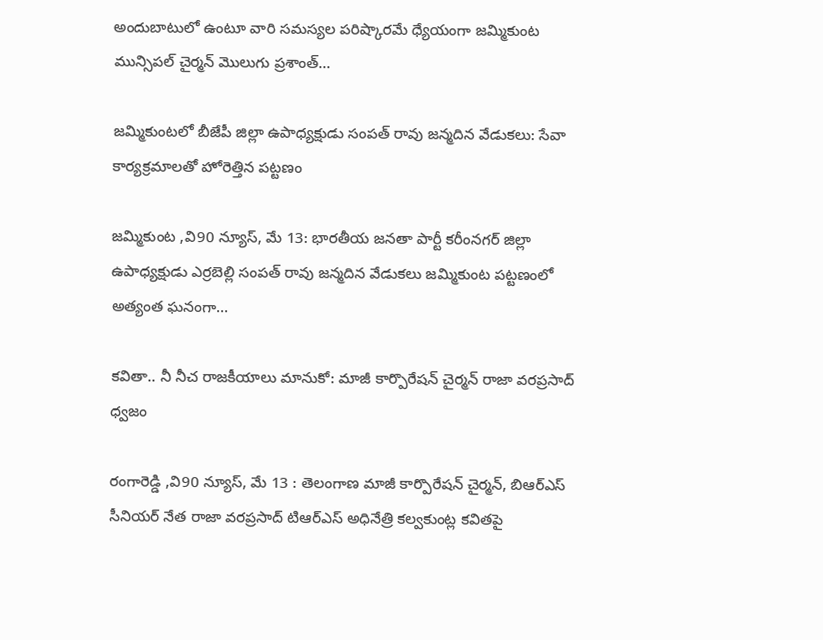అందుబాటులో ఉంటూ వారి సమస్యల పరిష్కారమే ధ్యేయంగా జమ్మికుంట మున్సిపల్ చైర్మన్ మొలుగు ప్రశాంత్...

జమ్మికుంటలో బీజేపీ జిల్లా ఉపాధ్యక్షుడు సంపత్ రావు జన్మదిన వేడుకలు: సేవా కార్యక్రమాలతో హోరెత్తిన పట్టణం

జమ్మికుంట ,వి90 న్యూస్, మే 13: భారతీయ జనతా పార్టీ కరీంనగర్ జిల్లా ఉపాధ్యక్షుడు ఎర్రబెల్లి సంపత్ రావు జన్మదిన వేడుకలు జమ్మికుంట పట్టణంలో అత్యంత ఘనంగా...

కవితా.. నీ నీచ రాజకీయాలు మానుకో: మాజీ కార్పొరేషన్ చైర్మన్ రాజా వరప్రసాద్ ధ్వజం

రంగారెడ్డి ,వి90 న్యూస్, మే 13 : తెలంగాణ మాజీ కార్పొరేషన్ చైర్మన్, బిఆర్ఎస్ సీనియర్ నేత రాజా వరప్రసాద్ టిఆర్ఎస్ అధినేత్రి కల్వకుంట్ల కవితపై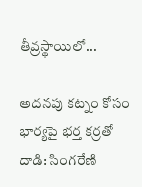తీవ్రస్థాయిలో...

అదనపు కట్నం కోసం భార్యపై భర్త కర్రతో దాడి: సింగరేణి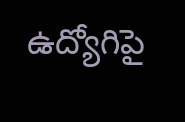ఉద్యోగిపై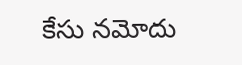కేసు నమోదు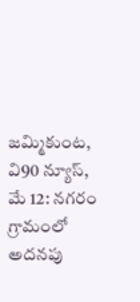జమ్మికుంట, వి90 న్యూస్, మే 12: నగరం గ్రామంలో అదనపు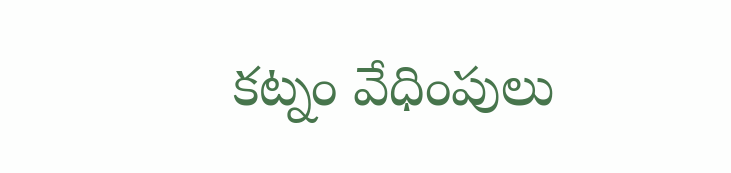కట్నం వేధింపులు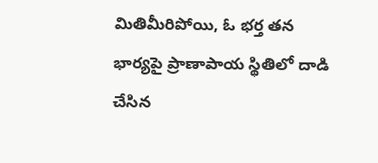మితిమీరిపోయి, ఓ భర్త తన భార్యపై ప్రాణాపాయ స్థితిలో దాడి చేసిన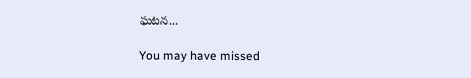ఘటన...

You may have missed